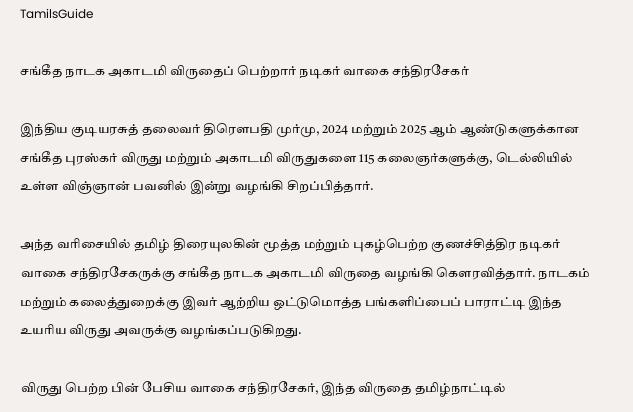TamilsGuide

சங்கீத நாடக அகாடமி விருதைப் பெற்றார் நடிகர் வாகை சந்திரசேகர்

இந்திய குடியரசுத் தலைவர் திரௌபதி முர்மு, 2024 மற்றும் 2025 ஆம் ஆண்டுகளுக்கான சங்கீத புரஸ்கர் விருது மற்றும் அகாடமி விருதுகளை 115 கலைஞர்களுக்கு, டெல்லியில் உள்ள விஞ்ஞான் பவனில் இன்று வழங்கி சிறப்பித்தார்.

அந்த வரிசையில் தமிழ் திரையுலகின் மூத்த மற்றும் புகழ்பெற்ற குணச்சித்திர நடிகர் வாகை சந்திரசேகருக்கு சங்கீத நாடக அகாடமி விருதை வழங்கி கௌரவித்தார். நாடகம் மற்றும் கலைத்துறைக்கு இவர் ஆற்றிய ஒட்டுமொத்த பங்களிப்பைப் பாராட்டி இந்த உயரிய விருது அவருக்கு வழங்கப்படுகிறது.

விருது பெற்ற பின் பேசிய வாகை சந்திரசேகர், இந்த விருதை தமிழ்நாட்டில்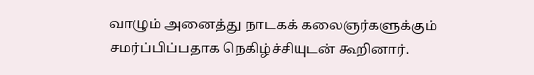வாழும் அனைத்து நாடகக் கலைஞர்களுக்கும் சமர்ப்பிப்பதாக நெகிழ்ச்சியுடன் கூறினார்.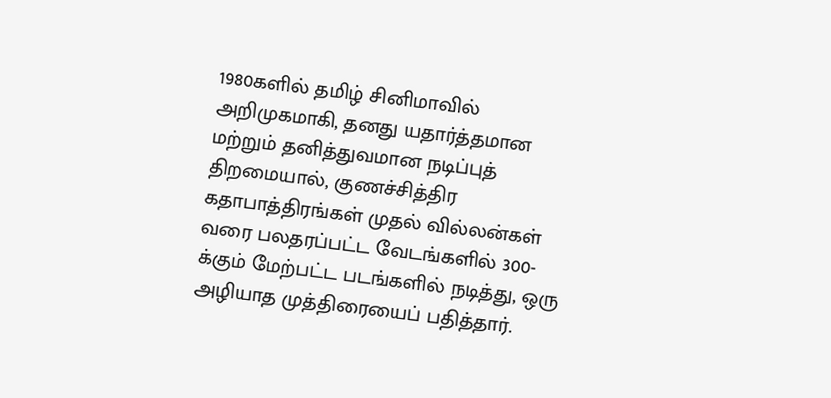1980களில் தமிழ் சினிமாவில் அறிமுகமாகி, தனது யதார்த்தமான மற்றும் தனித்துவமான நடிப்புத் திறமையால், குணச்சித்திர கதாபாத்திரங்கள் முதல் வில்லன்கள் வரை பலதரப்பட்ட வேடங்களில் 300-க்கும் மேற்பட்ட படங்களில் நடித்து, ஒரு அழியாத முத்திரையைப் பதித்தார்.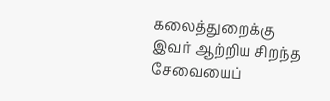கலைத்துறைக்கு இவர் ஆற்றிய சிறந்த சேவையைப்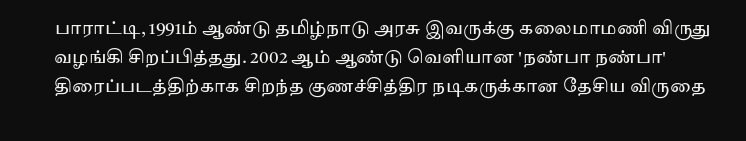பாராட்டி, 1991ம் ஆண்டு தமிழ்நாடு அரசு இவருக்கு கலைமாமணி விருது வழங்கி சிறப்பித்தது. 2002 ஆம் ஆண்டு வெளியான 'நண்பா நண்பா' திரைப்படத்திற்காக சிறந்த குணச்சித்திர நடிகருக்கான தேசிய விருதை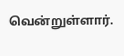வென்றுள்ளார்.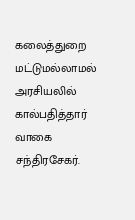கலைத்துறை மட்டுமல்லாமல் அரசியலில் கால்பதித்தார் வாகை சந்திரசேகர்.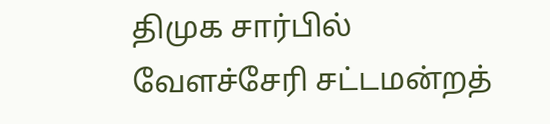திமுக சார்பில் வேளச்சேரி சட்டமன்றத்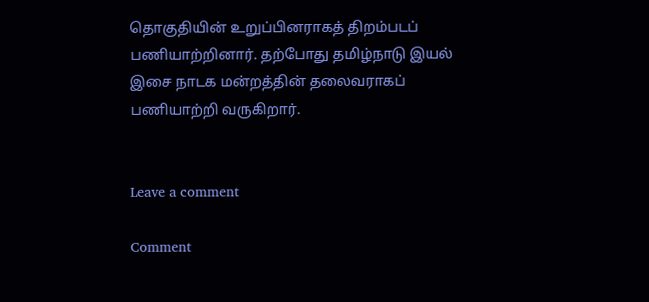தொகுதியின் உறுப்பினராகத் திறம்படப் பணியாற்றினார். தற்போது தமிழ்நாடு இயல் இசை நாடக மன்றத்தின் தலைவராகப் பணியாற்றி வருகிறார்.


Leave a comment

Comment